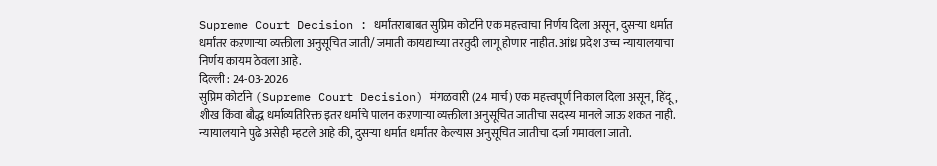Supreme Court Decision : धर्मांतराबाबत सुप्रिम कोर्टाने एक महत्त्वाचा निर्णय दिला असून, दुसऱ्या धर्मात धर्मांतर कऱणाऱ्या व्यक्तीला अनुसूचित जाती/ जमाती कायद्याच्या तरतुदी लागू होणार नाहीत. आंध्र प्रदेश उच्च न्यायालयाचा निर्णय कायम ठेवला आहे.
दिल्ली : 24-03-2026
सुप्रिम कोर्टाने (Supreme Court Decision) मंगळवारी (24 मार्च) एक महत्त्वपूर्ण निकाल दिला असून, हिंदू, शीख किंवा बौद्ध धर्माव्यतिरिक्त इतर धर्माचे पालन कऱणाऱ्या व्यक्तीला अनुसूचित जातीचा सदस्य मानले जाऊ शकत नाही. न्यायालयाने पुढे असेही म्हटले आहे की, दुसऱ्या धर्मात धर्मांतर केल्यास अनुसूचित जातीचा दर्जा गमावला जातो.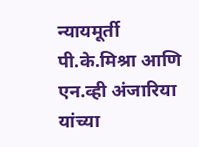न्यायमूर्ती पी.के.मिश्रा आणि एन.व्ही अंजारिया यांच्या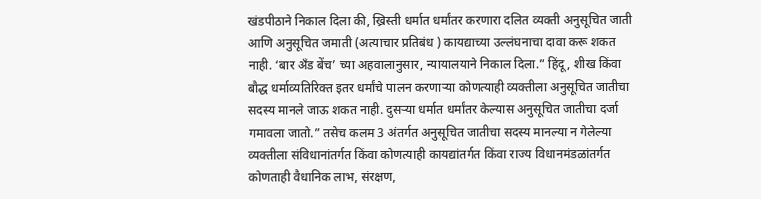खंडपीठाने निकाल दिला की, ख्रिस्ती धर्मात धर्मांतर करणारा दलित व्यक्ती अनुसूचित जाती आणि अनुसूचित जमाती (अत्याचार प्रतिबंध ) कायद्याच्या उल्लंघनाचा दावा करू शकत नाही. ‘बार अँड बेंच’ च्या अहवालानुसार, न्यायालयाने निकाल दिला.” हिंदू, शीख किंवा बौद्ध धर्माव्यतिरिक्त इतर धर्मांचे पालन करणाऱ्या कोणत्याही व्यक्तीला अनुसूचित जातीचा सदस्य मानले जाऊ शकत नाही. दुसऱ्या धर्मात धर्मांतर केल्यास अनुसूचित जातीचा दर्जा गमावला जातो.” तसेच कलम 3 अंतर्गत अनुसूचित जातीचा सदस्य मानल्या न गेलेल्या व्यक्तीला संविधानांतर्गत किंवा कोणत्याही कायद्यांतर्गत किंवा राज्य विधानमंडळांतर्गत कोणताही वैधानिक लाभ, संरक्षण,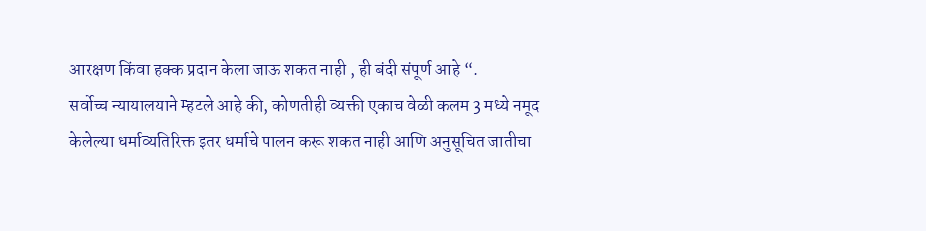आरक्षण किंवा हक्क प्रदान केला जाऊ शकत नाही , ही बंदी संपूर्ण आहे “.
सर्वोच्च न्यायालयाने म्हटले आहे की, कोणतीही व्यक्ती एकाच वेळी कलम 3 मध्ये नमूद केलेल्या धर्माव्यतिरिक्त इतर धर्माचे पालन करू शकत नाही आणि अनुसूचित जातीचा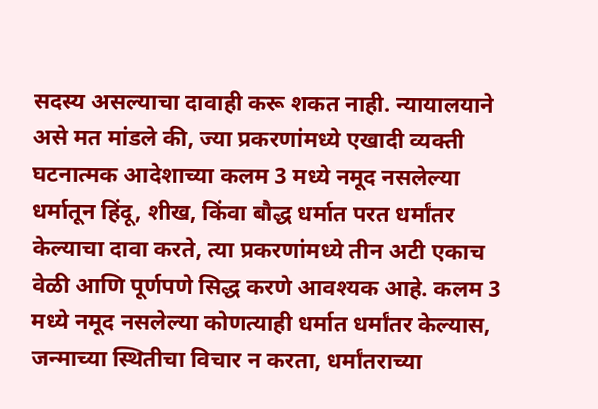सदस्य असल्याचा दावाही करू शकत नाही. न्यायालयाने असे मत मांडले की, ज्या प्रकरणांमध्ये एखादी व्यक्ती घटनात्मक आदेशाच्या कलम 3 मध्ये नमूद नसलेल्या धर्मातून हिंदू, शीख, किंवा बौद्ध धर्मात परत धर्मांतर केल्याचा दावा करते, त्या प्रकरणांमध्ये तीन अटी एकाच वेळी आणि पूर्णपणे सिद्ध करणे आवश्यक आहे. कलम 3 मध्ये नमूद नसलेल्या कोणत्याही धर्मात धर्मांतर केल्यास, जन्माच्या स्थितीचा विचार न करता, धर्मांतराच्या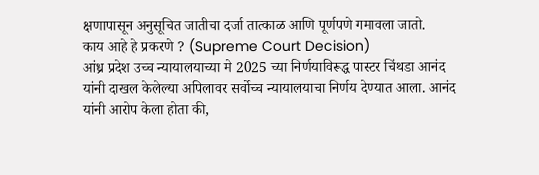क्षणापासून अनुसूचित जातीचा दर्जा तात्काळ आणि पूर्णपणे गमावला जातो.
काय आहे हे प्रकरणे ? (Supreme Court Decision)
आंध्र प्रदेश उच्च न्यायालयाच्या मे 2025 च्या निर्णयाविरूद्ध पास्टर चिंथडा आनंद यांनी दाखल केलेल्या अपिलावर सर्वोच्च न्यायालयाचा निर्णय देण्यात आला. आनंद यांनी आरोप केला होता की,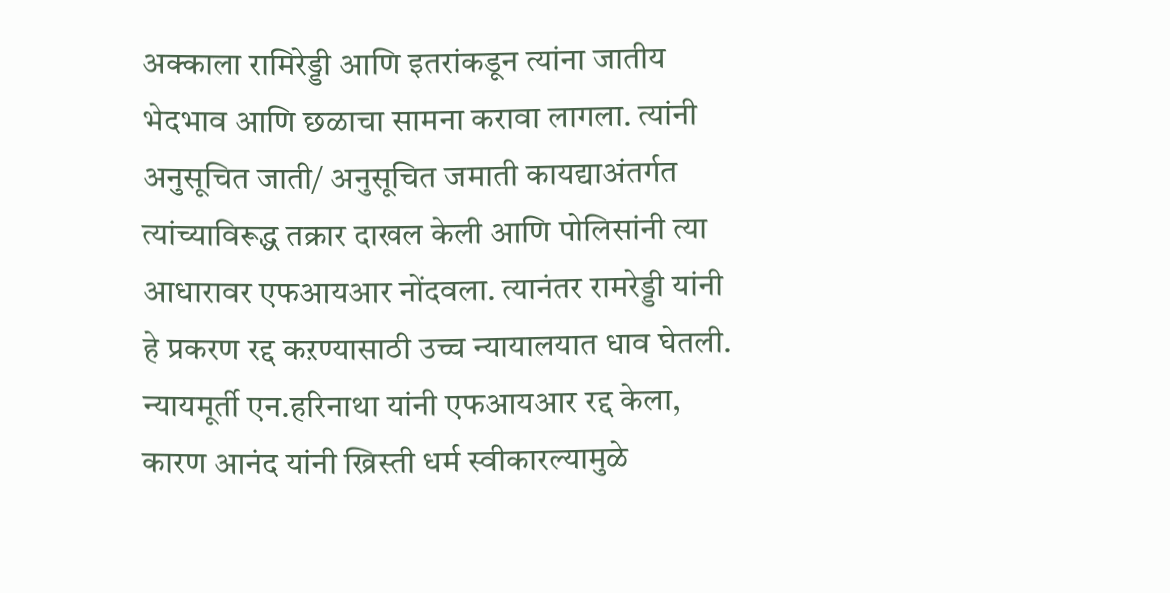अक्काला रामिरेड्डी आणि इतरांकडून त्यांना जातीय भेदभाव आणि छळाचा सामना करावा लागला. त्यांनी अनुसूचित जाती/ अनुसूचित जमाती कायद्याअंतर्गत त्यांच्याविरूद्ध तक्रार दाखल केली आणि पोलिसांनी त्या आधारावर एफआयआर नोंदवला. त्यानंतर रामरेड्डी यांनी हे प्रकरण रद्द कऱण्यासाठी उच्च न्यायालयात धाव घेतली.
न्यायमूर्ती एन.हरिनाथा यांनी एफआयआर रद्द केला, कारण आनंद यांनी ख्रिस्ती धर्म स्वीकारल्यामुळे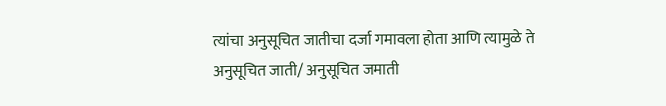त्यांचा अनुसूचित जातीचा दर्जा गमावला होता आणि त्यामुळे ते अनुसूचित जाती/ अनुसूचित जमाती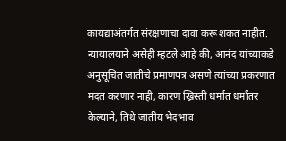कायद्याअंतर्गत संरक्षणाचा दावा करू शकत नाहीत. न्यायालयाने असेही म्हटले आहे की, आनंद यांच्याकडे अनुसूचित जातीचे प्रमाणपत्र असणे त्यांच्या प्रकरणात मदत करणार नाही, कारण ख्रिस्ती धर्मात धर्मांतर केल्याने, तिथे जातीय भेदभाव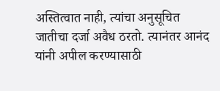अस्तित्वात नाही, त्यांचा अनुसूचित जातीचा दर्जा अवैध ठरतो. त्यानंतर आनंद यांनी अपील करण्यासाठी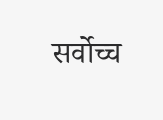सर्वोच्च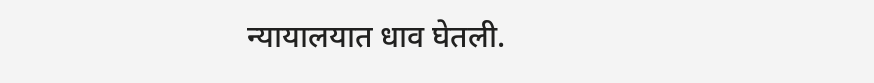न्यायालयात धाव घेतली.